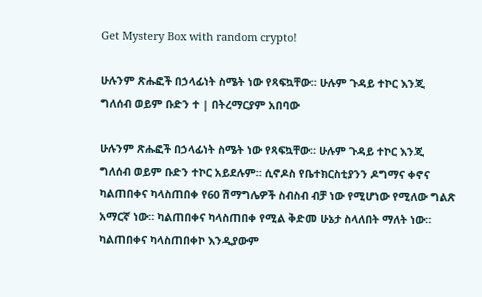Get Mystery Box with random crypto!

ሁሉንም ጽሑፎች በኃላፊነት ስሜት ነው የጻፍኳቸው። ሁሉም ጉዳይ ተኮር እንጂ ግለሰብ ወይም ቡድን ተ | በትረማርያም አበባው

ሁሉንም ጽሑፎች በኃላፊነት ስሜት ነው የጻፍኳቸው። ሁሉም ጉዳይ ተኮር እንጂ ግለሰብ ወይም ቡድን ተኮር አይደሉም። ሲኖዶስ የቤተክርስቲያንን ዶግማና ቀኖና ካልጠበቀና ካላስጠበቀ የ60 ሽማግሌዎች ስብስብ ብቻ ነው የሚሆነው የሚለው ግልጽ አማርኛ ነው። ካልጠበቀና ካላስጠበቀ የሚል ቅድመ ሁኔታ ስላለበት ማለት ነው። ካልጠበቀና ካላስጠበቀኮ እንዲያውም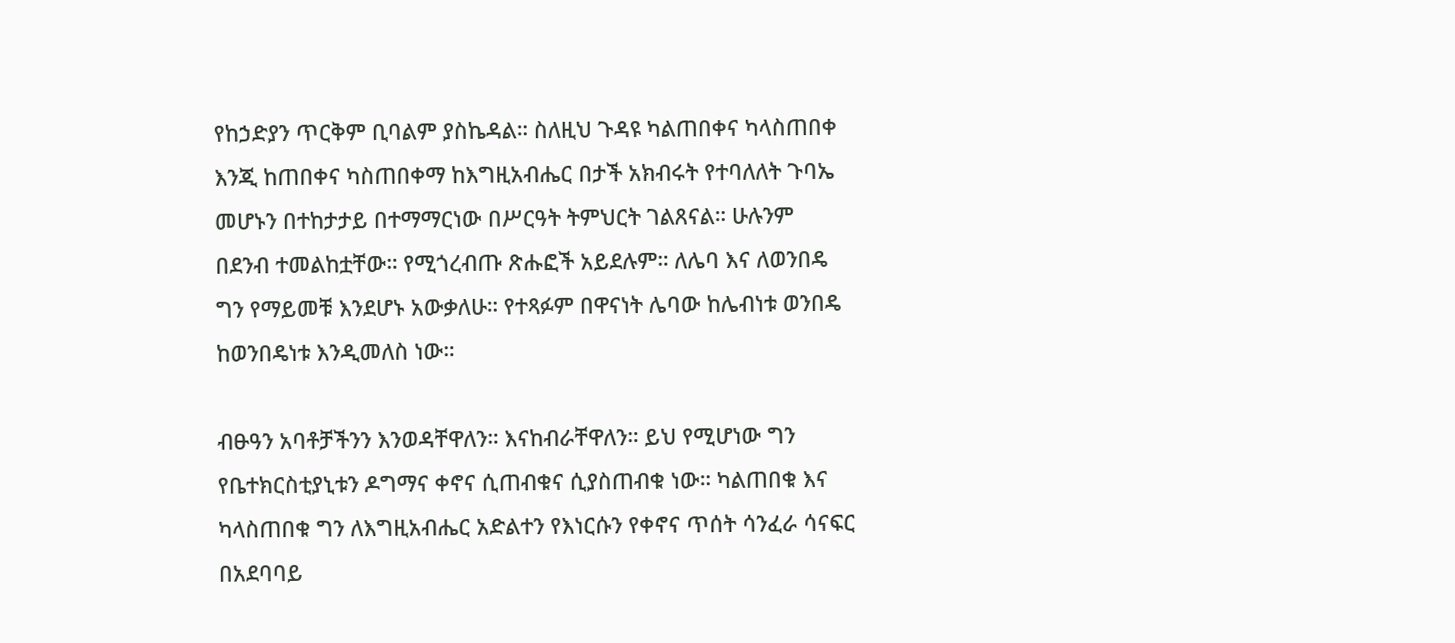የከኃድያን ጥርቅም ቢባልም ያስኬዳል። ስለዚህ ጉዳዩ ካልጠበቀና ካላስጠበቀ እንጂ ከጠበቀና ካስጠበቀማ ከእግዚአብሔር በታች አክብሩት የተባለለት ጉባኤ መሆኑን በተከታታይ በተማማርነው በሥርዓት ትምህርት ገልጸናል። ሁሉንም በደንብ ተመልከቷቸው። የሚጎረብጡ ጽሑፎች አይደሉም። ለሌባ እና ለወንበዴ ግን የማይመቹ እንደሆኑ አውቃለሁ። የተጻፉም በዋናነት ሌባው ከሌብነቱ ወንበዴ ከወንበዴነቱ እንዲመለስ ነው።

ብፁዓን አባቶቻችንን እንወዳቸዋለን። እናከብራቸዋለን። ይህ የሚሆነው ግን የቤተክርስቲያኒቱን ዶግማና ቀኖና ሲጠብቁና ሲያስጠብቁ ነው። ካልጠበቁ እና ካላስጠበቁ ግን ለእግዚአብሔር አድልተን የእነርሱን የቀኖና ጥሰት ሳንፈራ ሳናፍር በአደባባይ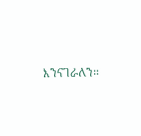እንናገራለን።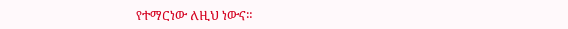የተማርነው ለዚህ ነውና።